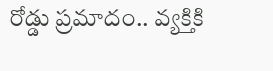రోడ్డు ప్రమాదం.. వ్యక్తికి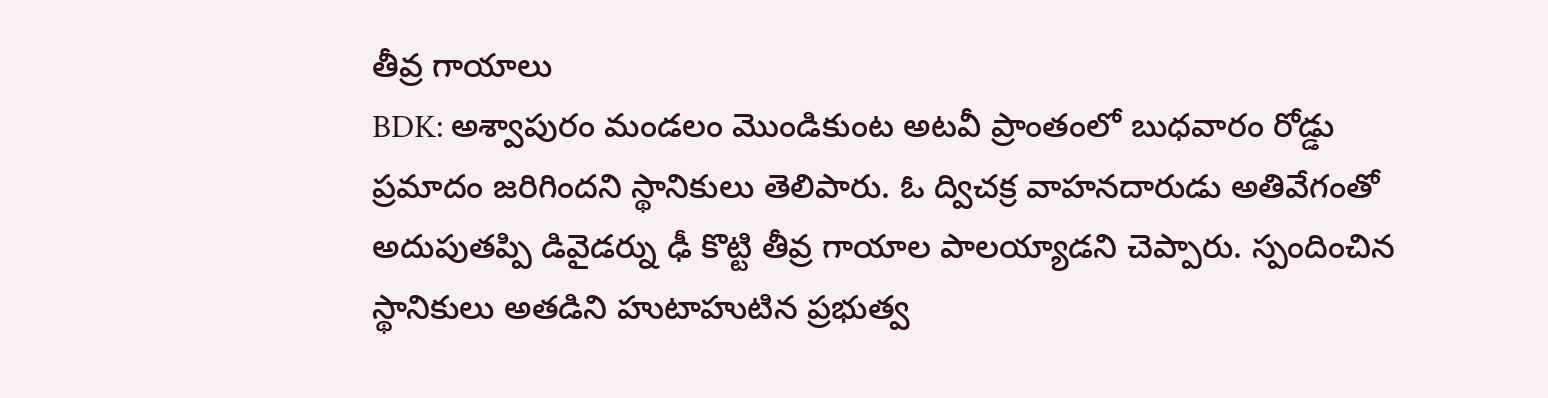తీవ్ర గాయాలు
BDK: అశ్వాపురం మండలం మొండికుంట అటవీ ప్రాంతంలో బుధవారం రోడ్డు ప్రమాదం జరిగిందని స్థానికులు తెలిపారు. ఓ ద్విచక్ర వాహనదారుడు అతివేగంతో అదుపుతప్పి డివైడర్ను ఢీ కొట్టి తీవ్ర గాయాల పాలయ్యాడని చెప్పారు. స్పందించిన స్థానికులు అతడిని హుటాహుటిన ప్రభుత్వ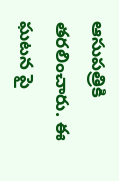ఆసుపత్రికి తరలించారు. ఈ ఘటన పై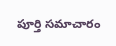పూర్తి సమాచారం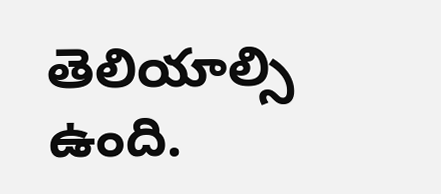తెలియాల్సి ఉంది.